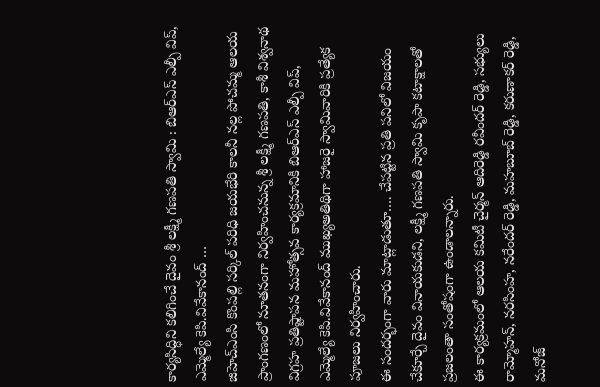కార్యసిద్ధిని కలిగించే దైవం శ్రీ లక్ష్మీ గణపతి స్వామి : బిఆర్ఎస్ ఎల్పీ విప్, ఎమ్మెల్యే కెపి.వివేకానంద్ …
జిహెచ్ఎంసి కొంపల్లి సర్కిల్ పరిధి జయభేరి కాలనీ నల్ల పోచమ్మ ఆలయ ప్రాంగణంలో నూతనంగా నిర్వహించనున్న శ్రీ లక్ష్మీ గణపతి, కాశీ విశ్వనాథ విగ్రహ ప్రతిష్టాపన మహోత్సవ కార్యక్రమానికి బిఆర్ఎస్ ఎల్పీ విప్, ఎమ్మెల్యే కెపి.వివేకానంద్ ముఖ్యఅతిథిగా హాజరై స్వామివారికి ప్రత్యేక పూజలు నిర్వహించారు.
ఈ సందర్భంగా వారు మాట్లాడుతూ…. చేపట్టిన ప్రతి పనిలో విజయం చేకూర్చే దైవం వినాయకుడని, లక్ష్మీ గణపతి స్వామి కృపా కటాక్షాలతో ప్రజలంతా సంతోషంగా ఉండాలన్నారు.
ఈ కార్యక్రమంలో ఆలయ కమిటీ చైర్మన్ ఆదిరెడ్డి రవీందర్ రెడ్డి, సభ్యులు రామ్మోహన్, నరసింహ, నరేందర్ రెడ్డి, మహబూబ్ రెడ్డి, కరుణాకర్ రెడ్డి, మనోజ్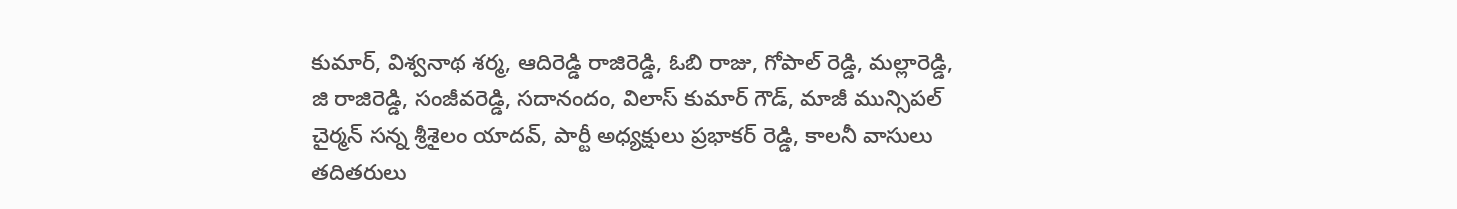కుమార్, విశ్వనాథ శర్మ, ఆదిరెడ్డి రాజిరెడ్డి, ఓబి రాజు, గోపాల్ రెడ్డి, మల్లారెడ్డి, జి రాజిరెడ్డి, సంజీవరెడ్డి, సదానందం, విలాస్ కుమార్ గౌడ్, మాజీ మున్సిపల్ చైర్మన్ సన్న శ్రీశైలం యాదవ్, పార్టీ అధ్యక్షులు ప్రభాకర్ రెడ్డి, కాలనీ వాసులు తదితరులు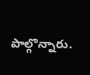పాల్గొన్నారు.